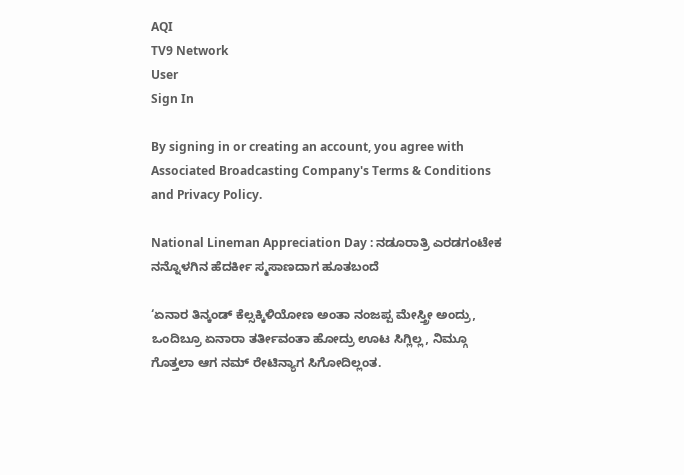AQI
TV9 Network
User
Sign In

By signing in or creating an account, you agree with Associated Broadcasting Company's Terms & Conditions and Privacy Policy.

National Lineman Appreciation Day : ನಡೂರಾತ್ರಿ ಎರಡಗಂಟೇಕ ನನ್ನೊಳಗಿನ ಹೆದರ್ಕೀ ಸ್ಮಸಾಣದಾಗ ಹೂತಬಂದೆ

‘ಏನಾರ ತಿನ್ಕಂಡ್ ಕೆಲ್ಸಕ್ಕಿಳಿಯೋಣ ಅಂತಾ ನಂಜಪ್ಪ ಮೇಸ್ತ್ರೀ ಅಂದ್ರು, ಒಂದಿಬ್ರೂ ಏನಾರಾ ತರ್ತೀವಂತಾ ಹೋದ್ರು ಊಟ ಸಿಗ್ಲಿಲ್ಲ, ನಿಮ್ಗೂ ಗೊತ್ತಲಾ ಆಗ ನಮ್ ರೇಟಿನ್ಯಾಗ ಸಿಗೋದಿಲ್ಲಂತ.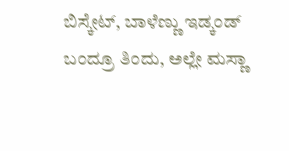ಬಿಸ್ಕೇಟ್, ಬಾಳೆಣ್ಣು ಇಡ್ಕಂಡ್ ಬಂದ್ರೂ ತಿಂದು, ಅಲ್ಲೇ ಮಸ್ಣಾ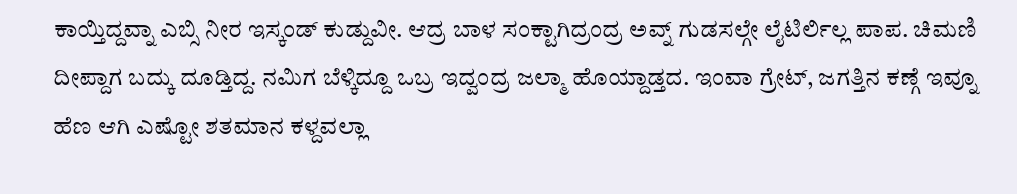ಕಾಯ್ತಿದ್ದವ್ನಾ ಎಬ್ಸಿ ನೀರ ಇಸ್ಕಂಡ್ ಕುಡ್ದುವೀ. ಆದ್ರ ಬಾಳ ಸಂಕ್ಟಾಗಿದ್ರಂದ್ರ ಅವ್ನ್ ಗುಡಸಲ್ಗೇ ಲೈಟಿರ್ಲಿಲ್ಲ ಪಾಪ. ಚಿಮಣಿ ದೀಪ್ದಾಗ ಬದ್ಕು ದೂಡ್ತಿದ್ದ. ನಮಿಗ ಬೆಳ್ಕಿದ್ದೂ ಒಬ್ರ ಇದ್ವಂದ್ರ ಜಲ್ಮಾ ಹೊಯ್ದಾಡ್ತದ. ಇಂವಾ ಗ್ರೇಟ್, ಜಗತ್ತಿ‌ನ ಕಣ್ಗೆ ಇವ್ನೂ ಹೆಣ ಆಗಿ ಎಷ್ಟೋ ಶತಮಾನ ಕಳ್ದವಲ್ಲಾ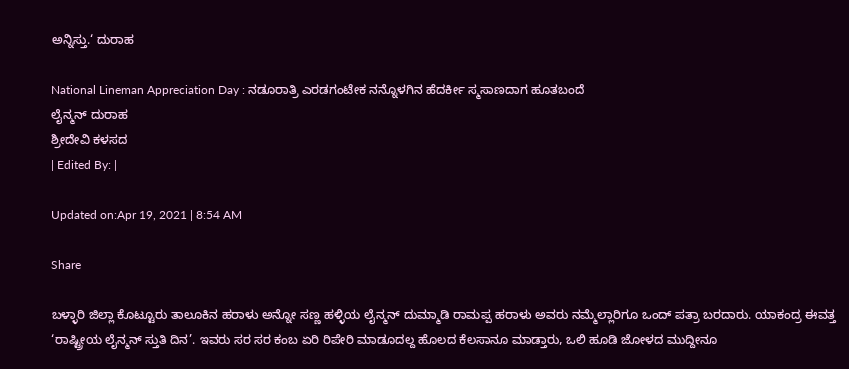ಅನ್ನಿಸ್ತು.‘ ದುರಾಹ

National Lineman Appreciation Day : ನಡೂರಾತ್ರಿ ಎರಡಗಂಟೇಕ ನನ್ನೊಳಗಿನ ಹೆದರ್ಕೀ ಸ್ಮಸಾಣದಾಗ ಹೂತಬಂದೆ
ಲೈನ್ಮನ್ ದುರಾಹ
ಶ್ರೀದೇವಿ ಕಳಸದ
| Edited By: |

Updated on:Apr 19, 2021 | 8:54 AM

Share

ಬಳ್ಳಾರಿ ಜಿಲ್ಲಾ ಕೊಟ್ಟೂರು ತಾಲೂಕಿನ ಹರಾಳು ಅನ್ನೋ ಸಣ್ಣ ಹಳ್ಳಿಯ ಲೈನ್ಮನ್ ದುಮ್ಮಾಡಿ ರಾಮಪ್ಪ ಹರಾಳು ಅವರು ನಮ್ಮೆಲ್ಲಾರಿಗೂ ಒಂದ್ ಪತ್ರಾ ಬರದಾರು. ಯಾಕಂದ್ರ ಈವತ್ತ ‘ರಾಷ್ಟ್ರೀಯ ಲೈನ್ಮನ್ ಸ್ತುತಿ ದಿನ’. ಇವರು ಸರ ಸರ ಕಂಬ ಏರಿ ರಿಪೇರಿ ಮಾಡೂದಲ್ದ ಹೊಲದ ಕೆಲಸಾನೂ ಮಾಡ್ತಾರು, ಒಲಿ ಹೂಡಿ ಜೋಳದ ಮುದ್ದೀನೂ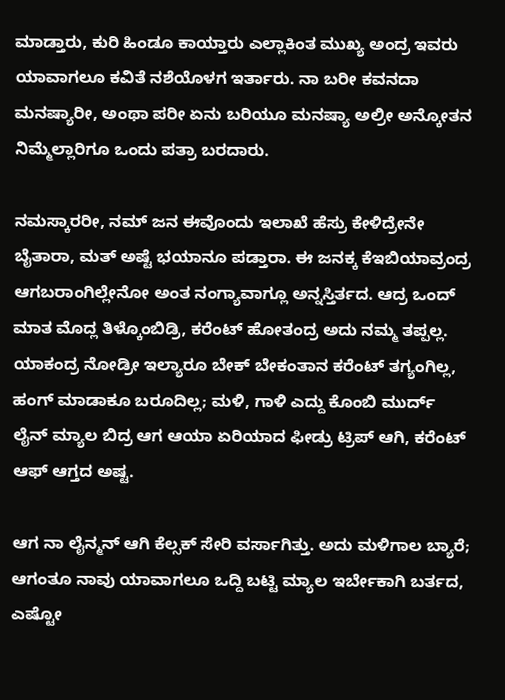ಮಾಡ್ತಾರು, ಕುರಿ ಹಿಂಡೂ ಕಾಯ್ತಾರು ಎಲ್ಲಾಕಿಂತ ಮುಖ್ಯ ಅಂದ್ರ ಇವರು ಯಾವಾಗಲೂ ಕವಿತೆ ನಶೆಯೊಳಗ ಇರ್ತಾರು. ನಾ ಬರೀ ಕವನದಾ ಮನಷ್ಯಾರೀ, ಅಂಥಾ ಪರೀ ಏನು ಬರಿಯೂ ಮನಷ್ಯಾ ಅಲ್ರೀ ಅನ್ಕೋತನ ನಿಮ್ಮೆಲ್ಲಾರಿಗೂ ಒಂದು ಪತ್ರಾ ಬರದಾರು.

ನಮಸ್ಕಾರರೀ, ನಮ್ ಜನ ಈವೊಂದು ಇಲಾಖೆ ಹೆಸ್ರು ಕೇಳಿದ್ರೇನೇ ಬೈತಾರಾ, ಮತ್ ಅಷ್ಟೆ ಭಯಾನೂ ಪಡ್ತಾರಾ. ಈ ಜನಕ್ಕ ಕೆಇಬಿಯಾವ್ರಂದ್ರ ಆಗಬರಾಂಗಿಲ್ಲೇನೋ ಅಂತ ನಂಗ್ಯಾವಾಗ್ಲೂ ಅನ್ನಸ್ತಿರ್ತದ. ಆದ್ರ ಒಂದ್ ಮಾತ ಮೊದ್ಲ ತಿಳ್ಕೊಂಬಿಡ್ರಿ, ಕರೆಂಟ್ ಹೋತಂದ್ರ ಅದು ನಮ್ಮ ತಪ್ಪಲ್ಲ. ಯಾಕಂದ್ರ ನೋಡ್ರೀ ಇಲ್ಯಾರೂ ಬೇಕ್ ಬೇಕಂತಾನ ಕರೆಂಟ್ ತಗ್ಯಂಗಿಲ್ಲ, ಹಂಗ್ ಮಾಡಾಕೂ ಬರೂದಿಲ್ಲ; ಮಳಿ, ಗಾಳಿ ಎದ್ದು ಕೊಂಬಿ ಮುರ್ದ್ ಲೈನ್ ಮ್ಯಾಲ ಬಿದ್ರ ಆಗ ಆಯಾ ಏರಿಯಾದ ಫೀಡ್ರು ಟ್ರಿಪ್ ಆಗಿ, ಕರೆಂಟ್ ಆಫ್ ಆಗ್ತದ ಅಷ್ಟ.

ಆಗ ನಾ ಲೈನ್ಮನ್ ಆಗಿ ಕೆಲ್ಸಕ್ ಸೇರಿ ವರ್ಸಾಗಿತ್ತು. ಅದು ಮಳಿಗಾಲ ಬ್ಯಾರೆ; ಆಗಂತೂ ನಾವು ಯಾವಾಗಲೂ ಒದ್ದಿ ಬಟ್ಟಿ ಮ್ಯಾಲ ಇರ್ಬೇಕಾಗಿ‌ ಬರ್ತದ, ಎಷ್ಟೋ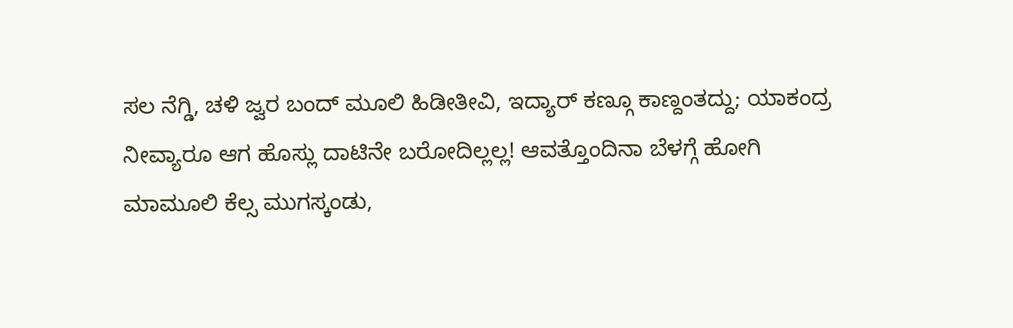ಸಲ ನೆಗ್ಡಿ, ಚಳಿ ‌ಜ್ವರ ಬಂದ್ ಮೂಲಿ ಹಿಡೀತೀವಿ, ಇದ್ಯಾರ್ ಕಣ್ಗೂ ಕಾಣ್ದಂತದ್ದು; ಯಾಕಂದ್ರ ನೀವ್ಯಾರೂ ಆಗ ಹೊಸ್ಲು ದಾಟಿನೇ ಬರೋದಿಲ್ಲಲ್ಲ! ಆವತ್ತೊಂದಿನಾ ಬೆಳಗ್ಗೆ ಹೋಗಿ ಮಾಮೂಲಿ ಕೆಲ್ಸ ಮುಗಸ್ಕಂಡು,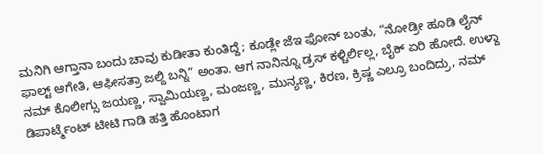ಮನಿಗಿ ಆಗ್ತಾನಾ ಬಂದು ಚಾವು ಕುಡೀತಾ ಕುಂತಿದ್ದೆ; ಕೂಡ್ಲೇ ಜೆಇ ಫೋನ್ ಬಂತು, “ನೋಡ್ರೀ ಹೂಡಿ ಲೈನ್ ಫಾಲ್ಟ್ ಆಗೇತಿ, ಆಫೀಸತ್ರಾ ಜಲ್ದಿ ಬನ್ನಿ” ಅಂತಾ. ಆಗ ನಾನಿನ್ನೂ ಡ್ರಸ್ ಕಳ್ಚಿರ್ಲಿಲ್ಲ, ಬೈಕ್ ಏರಿ ಹೋದೆ. ಉಳ್ದಾ ನಮ್ ಕೊಲೀಗ್ಸು ಜಯಣ್ಣ, ಸ್ವಾಮಿಯಣ್ಣ, ಮಂಜಣ್ಣ, ಮುನ್ಯಣ್ಣ, ಕಿರಣ, ಕ್ರಿಷ್ಣ ಎಲ್ರೂ ಬಂದಿದ್ರು, ನಮ್ ಡಿಪಾರ್ಟ್ಮೆಂಟ್ ಟೀಟಿ ಗಾಡಿ ಹತ್ತಿ ಹೊಂಟಾಗ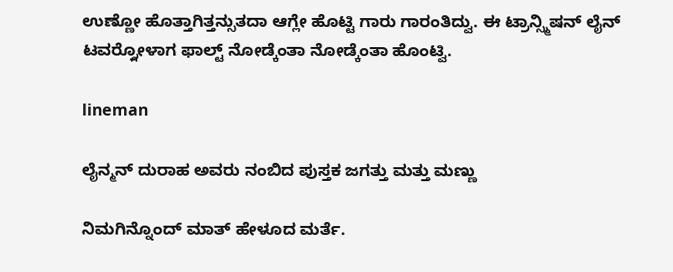ಉಣ್ಣೋ ಹೊತ್ತಾಗಿತ್ತನ್ಸುತದಾ ಆಗ್ಲೇ ಹೊಟ್ಟಿ ಗಾರು ಗಾರಂತಿದ್ವು. ಈ ಟ್ರಾನ್ಸ್ಮಿಷನ್ ಲೈನ್ ಟವರ್ರ್ಗೋಳಾಗ ಫಾಲ್ಟ್ ನೋಡ್ಕೆಂತಾ ನೋಡ್ಕೆಂತಾ ಹೊಂಟ್ವಿ.

lineman

ಲೈನ್ಮನ್ ದುರಾಹ ಅವರು ನಂಬಿದ ಪುಸ್ತಕ ಜಗತ್ತು ಮತ್ತು ಮಣ್ಣು

ನಿಮಗಿನ್ನೊಂದ್ ಮಾತ್ ಹೇಳೂದ ಮರ್ತೆ.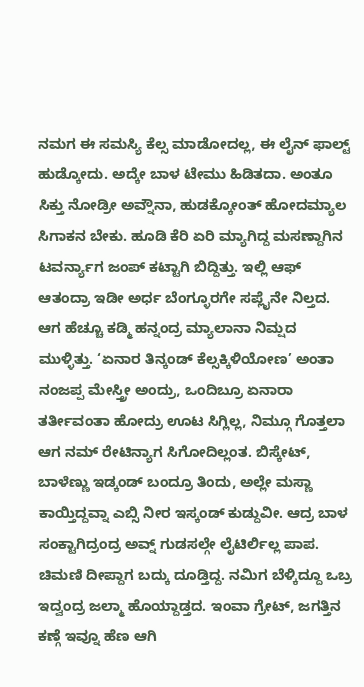ನಮಗ ಈ ಸಮಸ್ಯಿ ಕೆಲ್ಸ ಮಾಡೋದಲ್ಲ, ಈ ಲೈನ್ ಫಾಲ್ಟ್ ಹುಡ್ಕೋದು. ಅದ್ಕೇ ಬಾಳ ಟೇಮು ಹಿಡಿತದಾ. ಅಂತೂ ಸಿಕ್ತು ನೋಡ್ರೀ ಅವ್ನೌನಾ, ಹುಡಕ್ಕೋಂತ್ ಹೋದಮ್ಯಾಲ ಸಿಗಾಕನ ಬೇಕು. ಹೂಡಿ ಕೆರಿ ಏರಿ ಮ್ಯಾಗಿದ್ದ ಮಸಣ್ದಾಗಿನ ಟವರ್ನ್ಯಾಗ ಜಂಪ್ ಕಟ್ಟಾಗಿ ಬಿದ್ದಿತ್ತು. ಇಲ್ಲಿ ಆಫ್ ಆತಂದ್ರಾ ಇಡೀ ಅರ್ಧ ಬೆಂಗ್ಳೂರಗೇ ಸಪ್ಲೈನೇ ನಿಲ್ತದ. ಆಗ ಹೆಚ್ಚೂ ಕಡ್ಮಿ ಹನ್ನಂದ್ರ ಮ್ಯಾಲಾನಾ ನಿಮ್ಷದ ಮುಳ್ಳಿತ್ತು. ‘ಏನಾರ ತಿನ್ಕಂಡ್ ಕೆಲ್ಸಕ್ಕಿಳಿಯೋಣ’ ಅಂತಾ ನಂಜಪ್ಪ ಮೇಸ್ತ್ರೀ ಅಂದ್ರು, ಒಂದಿಬ್ರೂ ಏನಾರಾ ತರ್ತೀವಂತಾ ಹೋದ್ರು ಊಟ ಸಿಗ್ಲಿಲ್ಲ, ನಿಮ್ಗೂ ಗೊತ್ತಲಾ ಆಗ ನಮ್ ರೇಟಿನ್ಯಾಗ ಸಿಗೋದಿಲ್ಲಂತ. ಬಿಸ್ಕೇಟ್, ಬಾಳೆಣ್ಣು ಇಡ್ಕಂಡ್ ಬಂದ್ರೂ ತಿಂದು, ಅಲ್ಲೇ ಮಸ್ಣಾ ಕಾಯ್ತಿದ್ದವ್ನಾ ಎಬ್ಸಿ ನೀರ ಇಸ್ಕಂಡ್ ಕುಡ್ದುವೀ. ಆದ್ರ ಬಾಳ ಸಂಕ್ಟಾಗಿದ್ರಂದ್ರ ಅವ್ನ್ ಗುಡಸಲ್ಗೇ ಲೈಟಿರ್ಲಿಲ್ಲ ಪಾಪ. ಚಿಮಣಿ ದೀಪ್ದಾಗ ಬದ್ಕು ದೂಡ್ತಿದ್ದ. ನಮಿಗ ಬೆಳ್ಕಿದ್ದೂ ಒಬ್ರ ಇದ್ವಂದ್ರ ಜಲ್ಮಾ ಹೊಯ್ದಾಡ್ತದ. ಇಂವಾ ಗ್ರೇಟ್, ಜಗತ್ತಿ‌ನ ಕಣ್ಗೆ ಇವ್ನೂ ಹೆಣ ಆಗಿ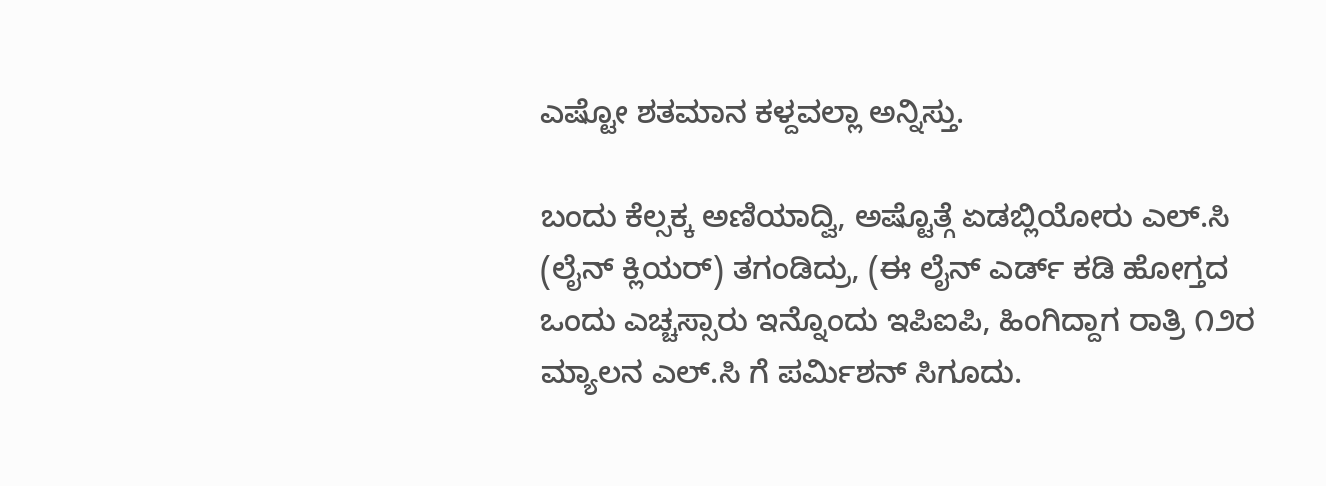ಎಷ್ಟೋ ಶತಮಾನ ಕಳ್ದವಲ್ಲಾ ಅನ್ನಿಸ್ತು.

ಬಂದು ಕೆಲ್ಸಕ್ಕ ಅಣಿಯಾದ್ವಿ, ಅಷ್ಟೊತ್ಗೆ ಏಡಬ್ಲಿಯೋರು ಎಲ್.ಸಿ (ಲೈನ್ ಕ್ಲಿಯರ್) ತಗಂಡಿದ್ರು, (ಈ ಲೈನ್ ಎರ್ಡ್ ಕಡಿ ಹೋಗ್ತದ ಒಂದು ಎಚ್ಚಸ್ಸಾರು ಇನ್ನೊಂದು ಇಪಿಐಪಿ, ಹಿಂಗಿದ್ದಾಗ ರಾತ್ರಿ ೧೨ರ ಮ್ಯಾಲನ ಎಲ್.ಸಿ ಗೆ ಪರ್ಮಿಶನ್ ಸಿಗೂದು.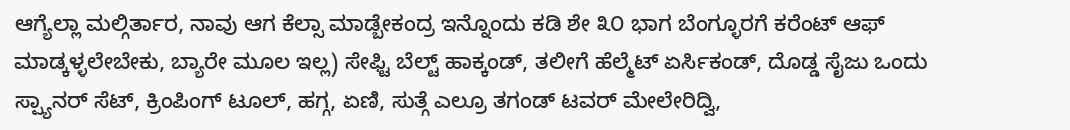ಆಗ್ಯೆಲ್ಲಾ ಮಲ್ಗಿರ್ತಾರ, ನಾವು ಆಗ ಕೆಲ್ಸಾ ಮಾಡ್ಬೇಕಂದ್ರ ಇನ್ನೊಂದು ಕಡಿ ಶೇ ೩೦ ಭಾಗ ಬೆಂಗ್ಳೂರಗೆ ಕರೆಂಟ್ ಆಫ್ ಮಾಡ್ಕಳ್ಳಲೇಬೇಕು, ಬ್ಯಾರೇ ಮೂಲ ಇಲ್ಲ) ಸೇಫ್ಟಿ ಬೆಲ್ಟ್ ಹಾಕ್ಕಂಡ್, ತಲೀಗೆ ಹೆಲ್ಮೆಟ್ ಏರ್ಸಿಕಂಡ್, ದೊಡ್ಡ ಸೈಜು ಒಂದು ಸ್ಪ್ಯಾನರ್ ಸೆಟ್, ಕ್ರಿಂಪಿಂಗ್ ಟೂಲ್, ಹಗ್ಗ, ಏಣಿ, ಸುತ್ಗೆ ಎಲ್ರೂ ತಗಂಡ್ ಟವರ್ ಮೇಲೇರಿದ್ವಿ,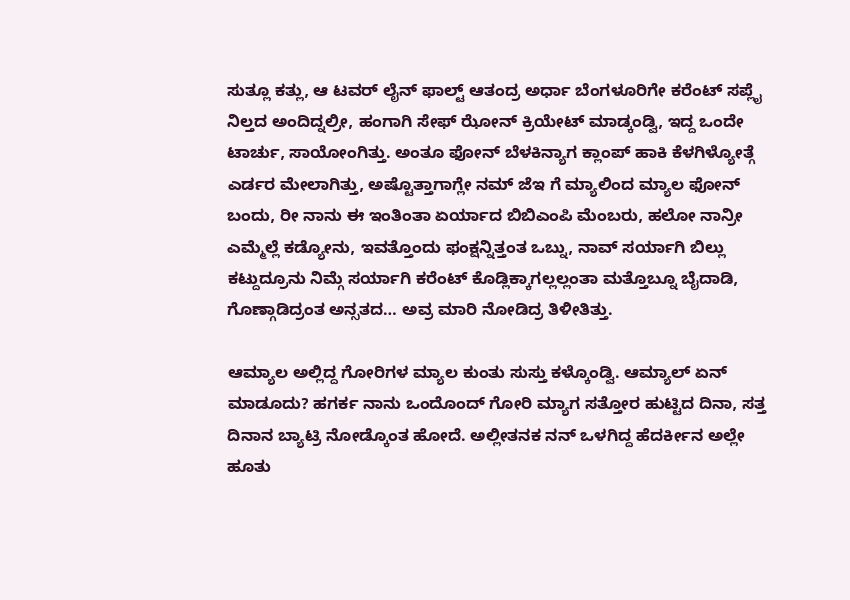ಸುತ್ಲೂ ಕತ್ಲು, ಆ ಟವರ್ ಲೈನ್ ಫಾಲ್ಟ್ ಆತಂದ್ರ ಅರ್ಧಾ ಬೆಂಗಳೂರಿಗೇ ಕರೆಂಟ್ ಸಪ್ಲೈ ನಿಲ್ತದ ಅಂದಿದ್ನಲ್ರೀ, ಹಂಗಾಗಿ ಸೇಫ್ ಝೋನ್ ಕ್ರಿಯೇಟ್ ಮಾಡ್ಕಂಡ್ವಿ, ಇದ್ದ ಒಂದೇ ಟಾರ್ಚು, ಸಾಯೋಂಗಿತ್ತು. ಅಂತೂ ಫೋನ್ ಬೆಳಕಿನ್ಯಾಗ ಕ್ಲಾಂಪ್ ಹಾಕಿ ಕೆಳಗಿಳ್ಯೋತ್ಗೆ ಎರ್ಡರ ಮೇಲಾಗಿತ್ತು, ಅಷ್ಟೊತ್ತಾಗಾಗ್ಲೇ ನಮ್ ಜೆಇ ಗೆ ಮ್ಯಾಲಿಂದ ಮ್ಯಾಲ ಫೋನ್ ಬಂದು, ರೀ ನಾನು ಈ ಇಂತಿಂತಾ ಏರ್ಯಾದ ಬಿಬಿಎಂಪಿ ಮೆಂಬರು, ಹಲೋ‌ ನಾನ್ರೀ ಎಮ್ಮೆಲ್ಲೆ ಕಡ್ಯೋನು, ಇವತ್ತೊಂದು ಫಂಕ್ಷನ್ನಿತ್ತಂತ ಒಬ್ನು, ನಾವ್ ಸರ್ಯಾಗಿ ಬಿಲ್ಲು ಕಟ್ದುದ್ರೂನು ನಿಮ್ಗೆ ಸರ್ಯಾಗಿ ಕರೆಂಟ್ ಕೊಡ್ಲಿಕ್ಕಾಗಲ್ಲಲ್ಲಂತಾ ಮತ್ತೊಬ್ನೂ ಬೈದಾಡಿ, ಗೊಣ್ಗಾಡಿದ್ರಂತ ಅನ್ಸತದ… ಅವ್ರ ಮಾರಿ‌ ನೋಡಿದ್ರ ತಿಳೀತಿತ್ತು.

ಆಮ್ಯಾಲ ಅಲ್ಲಿದ್ದ ಗೋರಿಗಳ ಮ್ಯಾಲ‌ ಕುಂತು ಸುಸ್ತು ಕಳ್ಕೊಂಡ್ವಿ. ಆಮ್ಯಾಲ್ ಏನ್ ಮಾಡೂದು? ಹಗರ್ಕ ನಾನು ಒಂದೊಂದ್ ಗೋರಿ ಮ್ಯಾಗ ಸತ್ತೋರ ಹುಟ್ಟಿದ ದಿನಾ, ಸತ್ತ ದಿನಾನ ಬ್ಯಾಟ್ರಿ ನೋಡ್ಕೊಂತ ಹೋದೆ. ಅಲ್ಲೀತನಕ ನನ್ ಒಳಗಿದ್ದ ಹೆದರ್ಕೀನ ಅಲ್ಲೇ ಹೂತು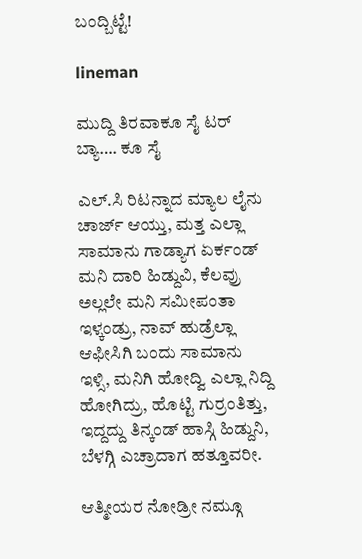ಬಂದ್ಬಿಟ್ಟೆ!

lineman

ಮುದ್ದಿ ತಿರವಾಕೂ ಸೈ ಟರ್ ಬ್ಯಾ…. ಕೂ ಸೈ

ಎಲ್.ಸಿ ರಿಟನ್ನಾದ ಮ್ಯಾಲ ಲೈನು ಚಾರ್ಜ್ ಆಯ್ತು, ಮತ್ತ ಎಲ್ಲಾ ಸಾಮಾನು ಗಾಡ್ಯಾಗ ಏರ್ಕಂಡ್ ಮನಿ ದಾರಿ ಹಿಡ್ದುವಿ, ಕೆಲವ್ರು ಅಲ್ಲಲೇ ಮನಿ ಸಮೀಪಂತಾ ಇಳ್ಕಂಡ್ರು, ನಾವ್ ಹುಡ್ರೆಲ್ಲಾ ಆಫೀಸಿಗಿ ಬಂದು ಸಾಮಾನು ಇಳ್ಸಿ, ಮನಿಗಿ ಹೋದ್ವಿ ಎಲ್ಲಾ ನಿದ್ದಿ ಹೋಗಿದ್ರು, ಹೊಟ್ಟಿ ಗುರ್ರಂತಿತ್ತು, ಇದ್ದದ್ದು ತಿನ್ಕಂಡ್ ಹಾಸ್ಗಿ ಹಿಡ್ದುನಿ, ಬೆಳಗ್ಗಿ ಎಚ್ರಾದಾಗ ಹತ್ತೂವರೀ.

ಆತ್ಮೀಯರ ನೋಡ್ರೀ ನಮ್ಗೂ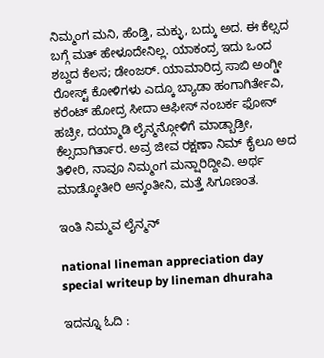ನಿಮ್ಮಂಗ ಮನಿ, ಹೆಂಡ್ತಿ, ಮಕ್ಳು, ಬದ್ಕು ಅದ. ಈ ಕೆಲ್ಸದ ಬಗ್ಗೆ ಮತ್ ಹೇಳೂದೇನಿಲ್ಲ. ಯಾಕಂದ್ರ ಇದು ಒಂದ ಶಬ್ದದ ಕೆಲಸ; ಡೇಂಜರ್. ಯಾಮಾರಿದ್ರ ಸಾಬಿ ಅಂಗ್ಡೀ ರೋಸ್ಟ್ ಕೋಳಿಗಳು ಎದ್ಕೂ ಬ್ಯಾಡಾ ಹಂಗಾಗಿರ್ತೇವಿ, ಕರೆಂಟ್ ಹೋದ್ರ ಸೀದಾ ಆಫೀಸ್ ನಂಬರ್ಕ ಫೋನ್ ಹಚ್ರೀ, ದಯ್ಮಾಡಿ ಲೈನ್ಮನ್ಗೋಳಿಗೆ ಮಾಡ್ಬಾಡ್ರೀ, ಕೆಲ್ಸದಾಗಿರ್ತಾರ. ಅವ್ರ ಜೀವ ರಕ್ಷಣಾ ನಿಮ್ ಕೈಲೂ ಅದ ತಿಳೀರಿ, ನಾವೂ ನಿಮ್ಮಂಗ ಮನ್ಷಾರಿದ್ದೀವಿ. ಅರ್ಥ ಮಾಡ್ಕೋತೀರಿ ಅನ್ಕಂತೀನಿ, ಮತ್ತೆ ಸಿಗೂಣಂತ.

ಇಂತಿ ನಿಮ್ಮವ ಲೈನ್ಮನ್

national lineman appreciation day special writeup by lineman dhuraha

ಇದನ್ನೂ ಓದಿ :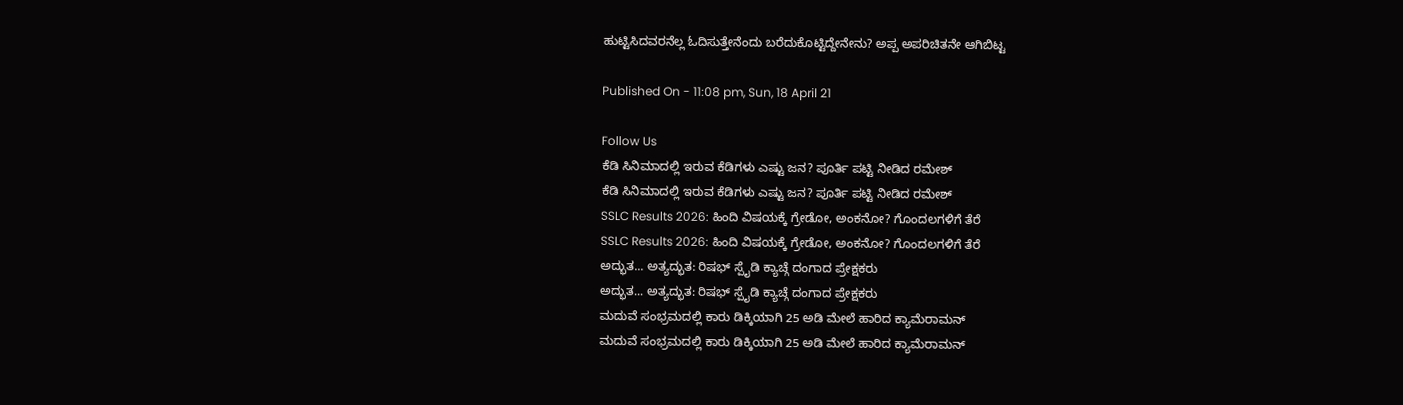ಹುಟ್ಟಿಸಿದವರನೆಲ್ಲ ಓದಿಸುತ್ತೇನೆಂದು ಬರೆದುಕೊಟ್ಟಿದ್ದೇನೇನು? ಅಪ್ಪ ಅಪರಿಚಿತನೇ ಆಗಿಬಿಟ್ಟ

Published On - 11:08 pm, Sun, 18 April 21

Follow Us
ಕೆಡಿ ಸಿನಿಮಾದಲ್ಲಿ ಇರುವ ಕೆಡಿಗಳು ಎಷ್ಟು ಜನ? ಪೂರ್ತಿ ಪಟ್ಟಿ ನೀಡಿದ ರಮೇಶ್
ಕೆಡಿ ಸಿನಿಮಾದಲ್ಲಿ ಇರುವ ಕೆಡಿಗಳು ಎಷ್ಟು ಜನ? ಪೂರ್ತಿ ಪಟ್ಟಿ ನೀಡಿದ ರಮೇಶ್
SSLC Results 2026: ಹಿಂದಿ ವಿಷಯಕ್ಕೆ ಗ್ರೇಡೋ, ಅಂಕನೋ? ಗೊಂದಲಗಳಿಗೆ ತೆರೆ
SSLC Results 2026: ಹಿಂದಿ ವಿಷಯಕ್ಕೆ ಗ್ರೇಡೋ, ಅಂಕನೋ? ಗೊಂದಲಗಳಿಗೆ ತೆರೆ
ಅದ್ಭುತ... ಅತ್ಯದ್ಭುತ: ರಿಷಭ್ ಸ್ಪೈಡಿ ಕ್ಯಾಚ್ಗೆ ದಂಗಾದ ಪ್ರೇಕ್ಷಕರು
ಅದ್ಭುತ... ಅತ್ಯದ್ಭುತ: ರಿಷಭ್ ಸ್ಪೈಡಿ ಕ್ಯಾಚ್ಗೆ ದಂಗಾದ ಪ್ರೇಕ್ಷಕರು
ಮದುವೆ ಸಂಭ್ರಮದಲ್ಲಿ ಕಾರು ಡಿಕ್ಕಿಯಾಗಿ 25 ಅಡಿ ಮೇಲೆ ಹಾರಿದ ಕ್ಯಾಮೆರಾಮನ್
ಮದುವೆ ಸಂಭ್ರಮದಲ್ಲಿ ಕಾರು ಡಿಕ್ಕಿಯಾಗಿ 25 ಅಡಿ ಮೇಲೆ ಹಾರಿದ ಕ್ಯಾಮೆರಾಮನ್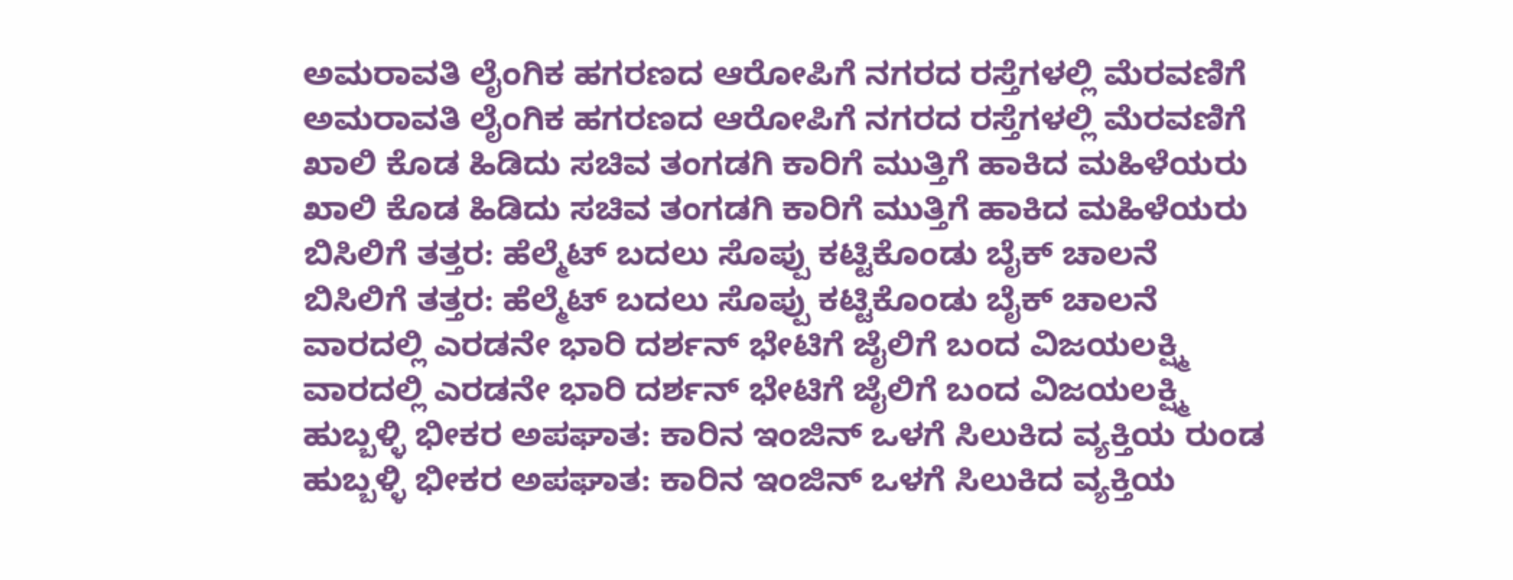ಅಮರಾವತಿ ಲೈಂಗಿಕ ಹಗರಣದ ಆರೋಪಿಗೆ ನಗರದ ರಸ್ತೆಗಳಲ್ಲಿ ಮೆರವಣಿಗೆ
ಅಮರಾವತಿ ಲೈಂಗಿಕ ಹಗರಣದ ಆರೋಪಿಗೆ ನಗರದ ರಸ್ತೆಗಳಲ್ಲಿ ಮೆರವಣಿಗೆ
ಖಾಲಿ ಕೊಡ ಹಿಡಿದು ಸಚಿವ ತಂಗಡಗಿ ಕಾರಿಗೆ ಮುತ್ತಿಗೆ ಹಾಕಿದ ಮಹಿಳೆಯರು
ಖಾಲಿ ಕೊಡ ಹಿಡಿದು ಸಚಿವ ತಂಗಡಗಿ ಕಾರಿಗೆ ಮುತ್ತಿಗೆ ಹಾಕಿದ ಮಹಿಳೆಯರು
ಬಿಸಿಲಿಗೆ ತತ್ತರ: ಹೆಲ್ಮೆಟ್ ಬದಲು ಸೊಪ್ಪು ಕಟ್ಟಿಕೊಂಡು ಬೈಕ್ ಚಾಲನೆ
ಬಿಸಿಲಿಗೆ ತತ್ತರ: ಹೆಲ್ಮೆಟ್ ಬದಲು ಸೊಪ್ಪು ಕಟ್ಟಿಕೊಂಡು ಬೈಕ್ ಚಾಲನೆ
ವಾರದಲ್ಲಿ ಎರಡನೇ ಭಾರಿ ದರ್ಶನ್ ಭೇಟಿಗೆ ಜೈಲಿಗೆ ಬಂದ ವಿಜಯಲಕ್ಷ್ಮಿ
ವಾರದಲ್ಲಿ ಎರಡನೇ ಭಾರಿ ದರ್ಶನ್ ಭೇಟಿಗೆ ಜೈಲಿಗೆ ಬಂದ ವಿಜಯಲಕ್ಷ್ಮಿ
ಹುಬ್ಬಳ್ಳಿ ಭೀಕರ ಅಪಘಾತ: ಕಾರಿನ ಇಂಜಿನ್ ಒಳಗೆ ಸಿಲುಕಿದ ವ್ಯಕ್ತಿಯ ರುಂಡ
ಹುಬ್ಬಳ್ಳಿ ಭೀಕರ ಅಪಘಾತ: ಕಾರಿನ ಇಂಜಿನ್ ಒಳಗೆ ಸಿಲುಕಿದ ವ್ಯಕ್ತಿಯ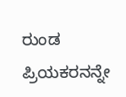ರುಂಡ
ಪ್ರಿಯಕರನನ್ನೇ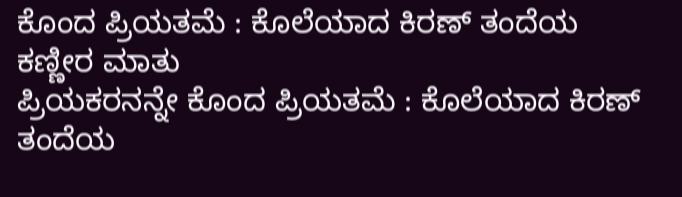ಕೊಂದ ಪ್ರಿಯತಮೆ : ಕೊಲೆಯಾದ ಕಿರಣ್ ತಂದೆಯ ಕಣ್ಣೀರ ಮಾತು
ಪ್ರಿಯಕರನನ್ನೇ ಕೊಂದ ಪ್ರಿಯತಮೆ : ಕೊಲೆಯಾದ ಕಿರಣ್ ತಂದೆಯ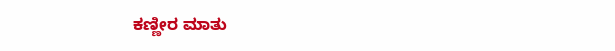ಕಣ್ಣೀರ ಮಾತು